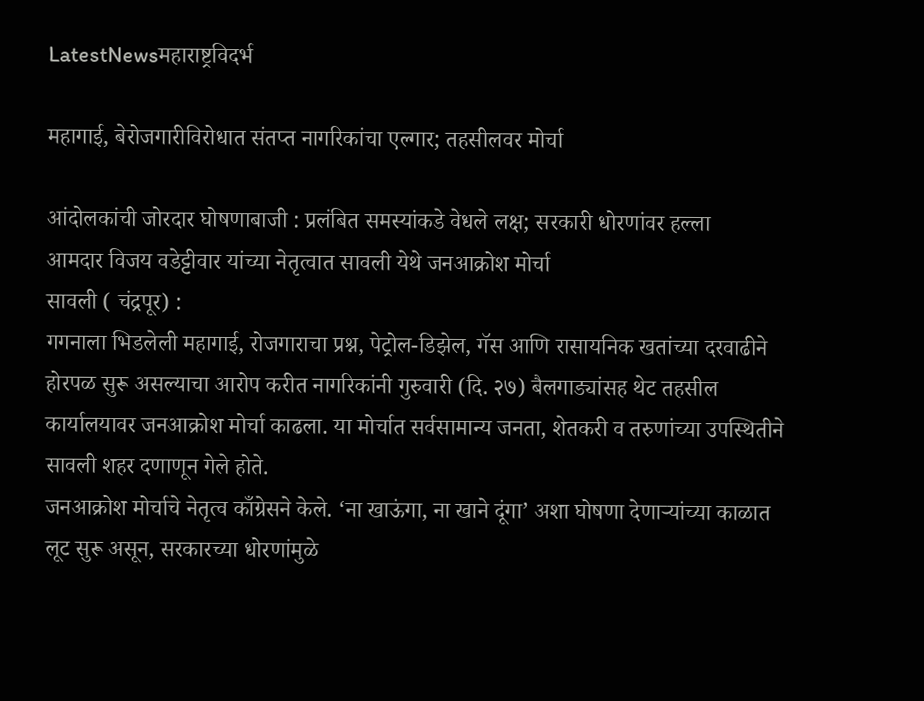LatestNewsमहाराष्ट्रविदर्भ

महागाई, बेरोजगारीविरोधात संतप्त नागरिकांचा एल्गार; तहसीलवर मोर्चा

आंदोलकांची जोरदार घोषणाबाजी : प्रलंबित समस्यांकडे वेधले लक्ष; सरकारी धोरणांवर हल्ला
आमदार विजय वडेट्टीवार यांच्या नेतृत्वात सावली येथे जनआक्रोश मोर्चा
सावली ( चंद्रपूर) :
गगनाला भिडलेली महागाई, रोजगाराचा प्रश्न, पेट्रोल-डिझेल, गॅस आणि रासायनिक खतांच्या दरवाढीने होरपळ सुरू असल्याचा आरोप करीत नागरिकांनी गुरुवारी (दि. २७) बैलगाड्यांसह थेट तहसील कार्यालयावर जनआक्रोश मोर्चा काढला. या मोर्चात सर्वसामान्य जनता, शेतकरी व तरुणांच्या उपस्थितीने सावली शहर दणाणून गेले होते.
जनआक्रोश मोर्चाचे नेतृत्व काँग्रेसने केले. ‘ना खाऊंगा, ना खाने दूंगा’ अशा घोषणा देणाऱ्यांच्या काळात लूट सुरू असून, सरकारच्या धोरणांमुळे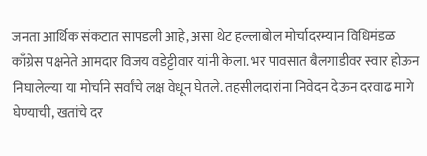जनता आर्थिक संकटात सापडली आहे, असा थेट हल्लाबोल मोर्चादरम्यान विधिमंडळ काँग्रेस पक्षनेते आमदार विजय वडेट्टीवार यांनी केला. भर पावसात बैलगाडीवर स्वार होऊन निघालेल्या या मोर्चाने सर्वांचे लक्ष वेधून घेतले. तहसीलदारांना निवेदन देऊन दरवाढ मागे घेण्याची, खतांचे दर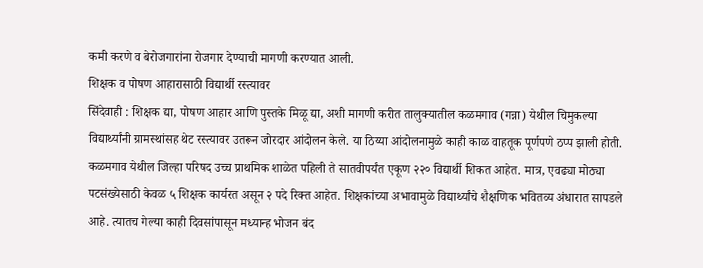कमी करणे व बेरोजगारांना रोजगार देण्याची मागणी करण्यात आली.
शिक्षक व पोषण आहारासाठी विद्यार्थी रस्त्यावर
सिंदेवाही : शिक्षक द्या, पोषण आहार आणि पुस्तके मिळू द्या, अशी मागणी करीत तालुक्यातील कळमगाव (गन्ना) येथील चिमुकल्या विद्यार्थ्यांनी ग्रामस्थांसह थेट रस्त्यावर उतरून जोरदार आंदोलन केले. या ठिय्या आंदोलनामुळे काही काळ वाहतूक पूर्णपणे ठप्प झाली होती.
कळमगाव येथील जिल्हा परिषद उच्च प्राथमिक शाळेत पहिली ते सातवीपर्यंत एकूण २२० विद्यार्थी शिकत आहेत. मात्र, एवढ्या मोठ्या पटसंख्येसाठी केवळ ५ शिक्षक कार्यरत असून २ पदे रिक्त आहेत. शिक्षकांच्या अभावामुळे विद्यार्थ्यांचे शैक्षणिक भवितव्य अंधारात सापडले आहे. त्यातच गेल्या काही दिवसांपासून मध्यान्ह भोजन बंद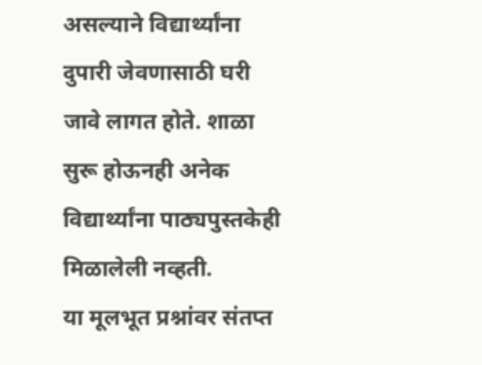असल्याने विद्यार्थ्यांना दुपारी जेवणासाठी घरी जावे लागत होते. शाळा सुरू होऊनही अनेक विद्यार्थ्यांना पाठ्यपुस्तकेही मिळालेली नव्हती.
या मूलभूत प्रश्नांवर संतप्त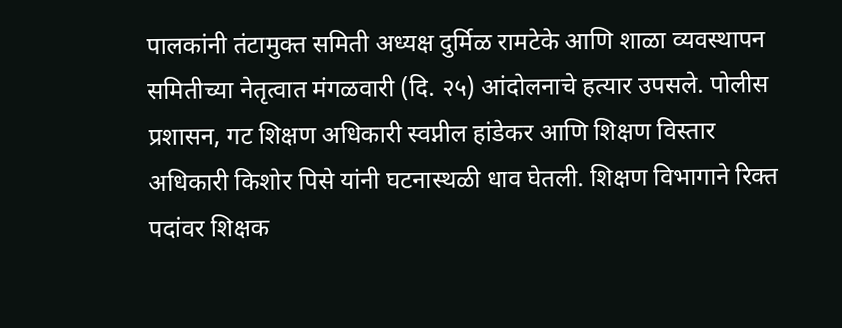पालकांनी तंटामुक्त समिती अध्यक्ष दुर्मिळ रामटेके आणि शाळा व्यवस्थापन समितीच्या नेतृत्वात मंगळवारी (दि. २५) आंदोलनाचे हत्यार उपसले. पोलीस प्रशासन, गट शिक्षण अधिकारी स्वप्नील हांडेकर आणि शिक्षण विस्तार अधिकारी किशोर पिसे यांनी घटनास्थळी धाव घेतली. शिक्षण विभागाने रिक्त पदांवर शिक्षक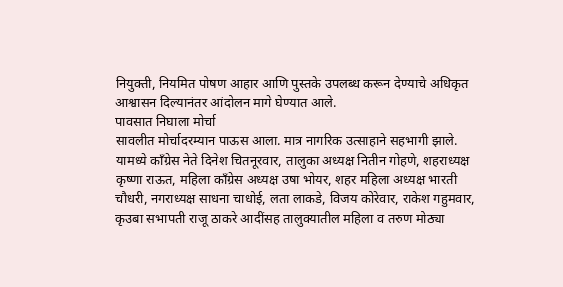नियुक्ती, नियमित पोषण आहार आणि पुस्तके उपलब्ध करून देण्याचे अधिकृत आश्वासन दिल्यानंतर आंदोलन मागे घेण्यात आले.
पावसात निघाला मोर्चा
सावलीत मोर्चादरम्यान पाऊस आला. मात्र नागरिक उत्साहाने सहभागी झाले. यामध्ये काँग्रेस नेते दिनेश चितनूरवार, तालुका अध्यक्ष नितीन गोहणे, शहराध्यक्ष कृष्णा राऊत, महिला काँग्रेस अध्यक्ष उषा भोयर, शहर महिला अध्यक्ष भारती चौधरी, नगराध्यक्ष साधना चाधोई, लता लाकडे, विजय कोरेवार, राकेश गहुमवार, कृउबा सभापती राजू ठाकरे आदींसह तालुक्यातील महिला व तरुण मोठ्या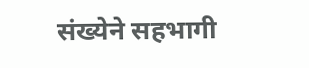संख्येने सहभागी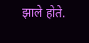झाले होते.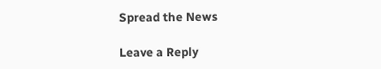Spread the News

Leave a Reply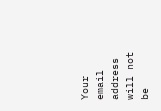Your email address will not be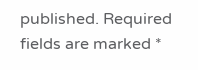published. Required fields are marked *